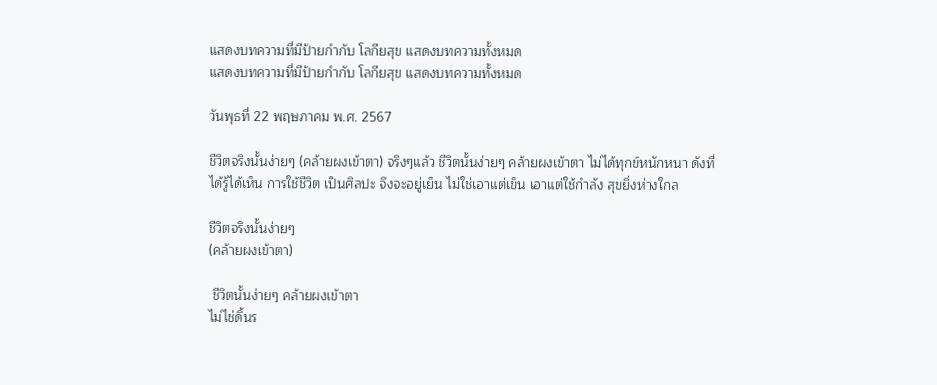แสดงบทความที่มีป้ายกำกับ โลกียสุข แสดงบทความทั้งหมด
แสดงบทความที่มีป้ายกำกับ โลกียสุข แสดงบทความทั้งหมด

วันพุธที่ 22 พฤษภาคม พ.ศ. 2567

ชีวิตจริงนั้นง่ายๆ (คล้ายผงเข้าตา) จริงๆแล้ว ชีวิตนั้นง่ายๆ คล้ายผงเข้าตา ไม่ได้ทุกข์หนักหนา ดังที่ได้รู้ได้เห็น การใช้ชีวิต เป็นศิลปะ จึงจะอยู่เย็น ไม่ใช่เอาแต่เข็น เอาแต่ใช้กำลัง สุขยิ่งห่างใกล

ชีวิตจริงนั้นง่ายๆ
(คล้ายผงเข้าตา)

 ชีวิตนั้นง่ายๆ คล้ายผงเข้าตา
ไม่ไช่ดิ้นร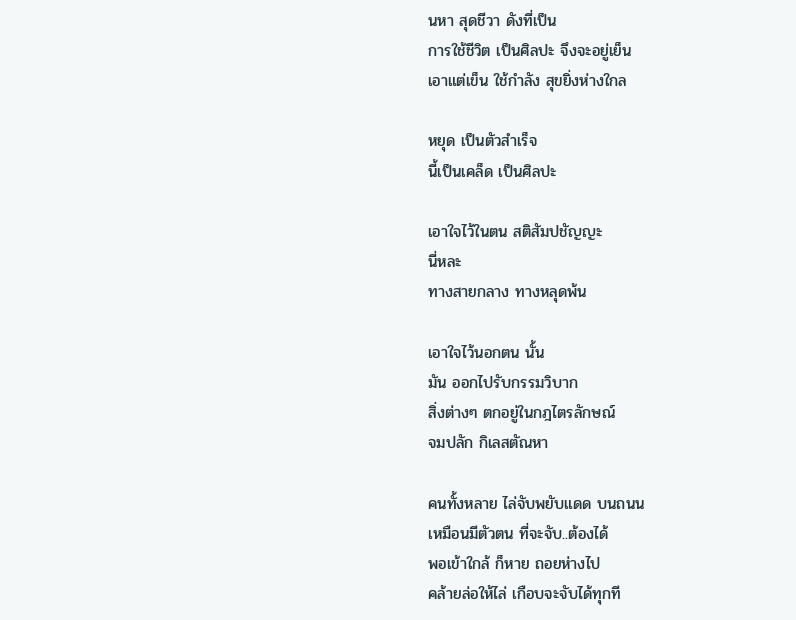นหา สุดชีวา ดังที่เป็น
การใช้ชีวิต เป็นศิลปะ จึงจะอยู่เย็น
เอาแต่เข็น ใช้กำลัง สุขยิ่งห่างใกล

หยุด เป็นตัวสำเร็จ
นี้เป็นเคล็ด เป็นศิลปะ

เอาใจไว้ในตน สติสัมปชัญญะ
นี่หละ
ทางสายกลาง ทางหลุดพ้น

เอาใจไว้นอกตน นั้น
มัน ออกไปรับกรรมวิบาก
สิ่งต่างๆ ตกอยู่ในกฎไตรลักษณ์
จมปลัก กิเลสตัณหา

คนทั้งหลาย ไล่จับพยับแดด บนถนน
เหมือนมีตัวตน ที่จะจับ..ต้องได้
พอเข้าใกล้ ก็หาย ถอยห่างไป
คล้ายล่อให้ไล่ เกือบจะจับได้ทุกที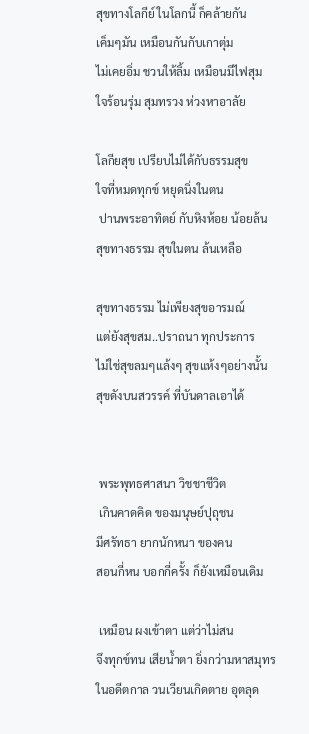สุขทางโลกีย์ ในโลกนี้ ก็คล้ายกัน
เค็มๆมัน เหมือนกันกับเกาตุ่ม
ไม่เคยอิ่ม ชวนให้ลิ้ม เหมือนมีไฟสุม
ใจร้อนรุ่ม สุมทรวง ห่วงหาอาลัย

โลกียสุข เปรียบไม่ได้กับธรรมสุข
ใจที่หมดทุกข์ หยุดนิ่งในตน
 ปานพระอาทิตย์ กับหิงห้อย น้อยล้น
สุขทางธรรม สุขในตน ล้นเหลือ

สุขทางธรรม ไม่เพียงสุขอารมณ์
แต่ยังสุขสม..ปราถนา ทุกประการ
ไม่ใช่สุขลมๆแล้งๆ สุขแห้งๆอย่างนั้น
สุขดังบนสวรรค์ ที่บันดาลเอาได้


 พระพุทธศาสนา วิชชาชีวิต
 เกินคาดคิด ของมนุษย์ปุถุชน
มีศรัทธา ยากนักหนา ของคน
สอนกี่หน บอกกี่ครั้ง ก็ยังเหมือนเดิม

 เหมือน ผงเข้าตา แต่ว่าไม่สน
จึงทุกข์ทน เสียน้ำตา ยิ่งกว่ามหาสมุทร
ในอดีตกาล วนเวียนเกิดตาย อุตลุด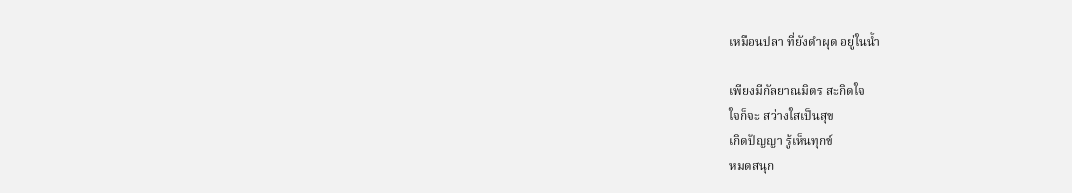เหมือนปลา ที่ยังดำผุด อยู่ในน้ำ

เพียงมีกัลยาณมิตร สะกิดใจ
ใจก็จะ สว่างใสเป็นสุข
เกิดปัญญา รู้เห็นทุกข์
หมดสนุก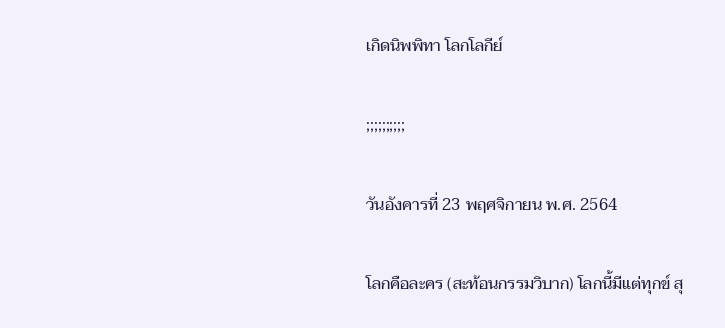เกิดนิพพิทา โลกโลกีย์

;;;;;;;;;;

วันอังคารที่ 23 พฤศจิกายน พ.ศ. 2564

โลกคือละคร (สะท้อนกรรมวิบาก) โลกนี้มีแต่ทุกข์ สุ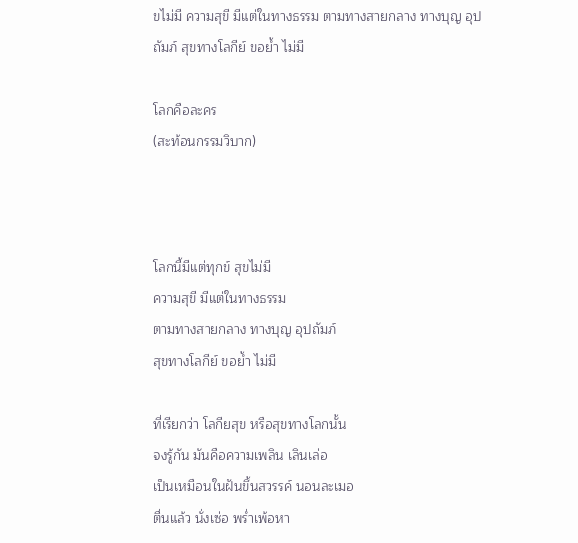ขไม่มี ความสุขี มีแต่ในทางธรรม ตามทางสายกลาง ทางบุญ อุปถัมภ์ สุขทางโลกีย์ ขอย้ำ ไม่มี

โลกคือละคร
(สะท้อนกรรมวิบาก)



โลกนี้มีแต่ทุกข์ สุขไม่มี
ความสุขี มีแต่ในทางธรรม
ตามทางสายกลาง ทางบุญ อุปถัมภ์
สุขทางโลกีย์ ขอย้ำ ไม่มี

ที่เรียกว่า โลกียสุข หรือสุขทางโลกนั้น
จงรู้กัน มันคือความเพลิน เลินเล่อ
เป็นเหมือนในฝันขึ้นสวรรค์ นอนละเมอ
ตื่นแล้ว นั่งเซ่อ พร่ำเพ้อหา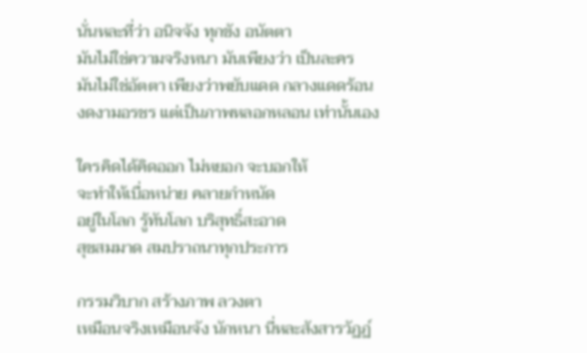นั่นหละที่ว่า อนิจจัง ทุกขัง อนัตตา
มันไม่ใช่ความจริงหนา มันเพียงว่า เป็นละคร
มันไม่ใช่อัตตา เพียงว่าพยับแดด กลางแดดร้อน
งดงามอรชร แต่เป็นภาพหลอกหลอน เท่านั้นเอง

ใครคิดได้คิดออก ไม่หยอก จะบอกให้
จะทำให้เบื่อหน่าย คลายกำหนัด
อยู่ในโลก รู้ทันโลก บริสุทธิ์สะอาด
สุขสมมาด สมปราถนาทุกประการ

กรรมวิบาก สร้างภาพ ลวงตา
เหมือนจริงเหมือนจัง นักหนา นี่หละสังสารวัฏฏ์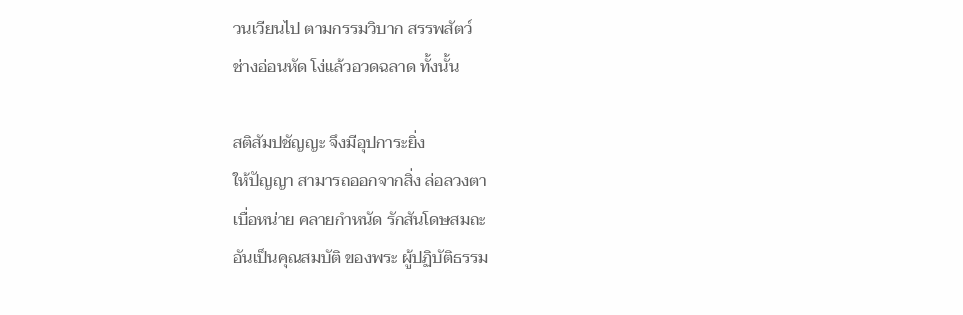วนเวียนไป ตามกรรมวิบาก สรรพสัตว์
ช่างอ่อนหัด โง่แล้วอวดฉลาด ทั้งนั้น

สติสัมปชัญญะ จึงมีอุปการะยิ่ง
ให้ปัญญา สามารถออกจากสิ่ง ล่อลวงตา
เบื่อหน่าย คลายกำหนัด รักสันโดษสมถะ
อันเป็นคุณสมบัติ ของพระ ผู้ปฏิบัติธรรม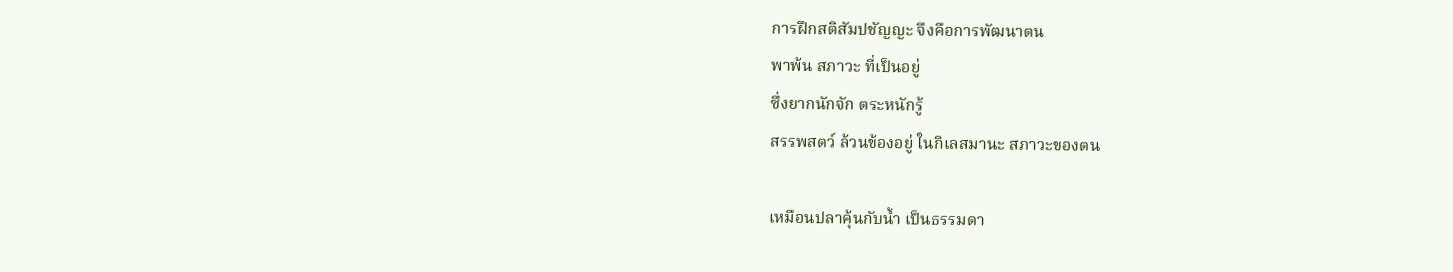การฝึกสติสัมปชัญญะ จึงคือการพัฒนาตน
พาพ้น สภาวะ ที่เป็นอยู่
ซึ่งยากนักจัก ตระหนักรู้
สรรพสตว์ ล้วนข้องอยู่ ในกิเลสมานะ สภาวะของตน

เหมือนปลาคุ้นกับน้ำ เป็นธรรมดา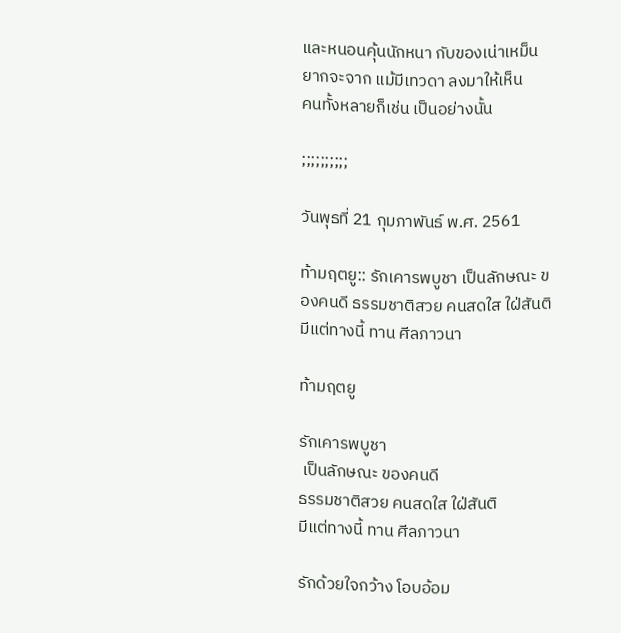และหนอนคุ้นนักหนา กับของเน่าเหม็น
ยากจะจาก แม้มีเทวดา ลงมาให้เห็น
คนทั้งหลายก็เช่น เป็นอย่างนั้น

;;;;;;;;;;

วันพุธที่ 21 กุมภาพันธ์ พ.ศ. 2561

ท้ามฤตยู:: รักเคารพบูชา เป็นลักษณะ ของคนดี ธรรมชาติสวย คนสดใส ใฝ่สันติ มีแต่ทางนี้ ทาน ศีลภาวนา

ท้ามฤตยู

รักเคารพบูชา
 เป็นลักษณะ ของคนดี
ธรรมชาติสวย คนสดใส ใฝ่สันติ
มีแต่ทางนี้ ทาน ศีลภาวนา

รักด้วยใจกว้าง โอบอ้อม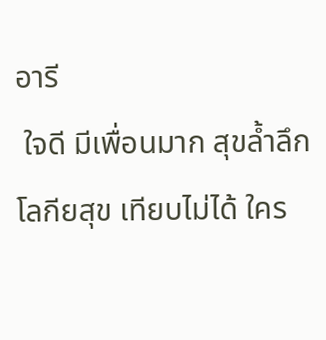อารี
 ใจดี มีเพื่อนมาก สุขล้ำลึก
โลกียสุข เทียบไม่ได้ ใคร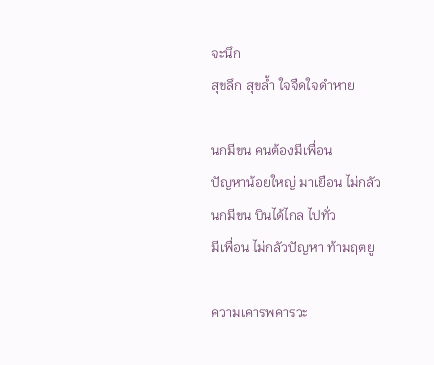จะนึก
สุขลึก สุขล้ำ ใจจืดใจดำหาย

นกมีขน คนต้องมีเพื่อน
ปัญหาน้อยใหญ่ มาเยือน ไม่กลัว
นกมีขน บินได้ไกล ไปทั่ว
มีเพื่อน ไม่กลัวปัญหา ท้ามฤตยู

ความเคารพคารวะ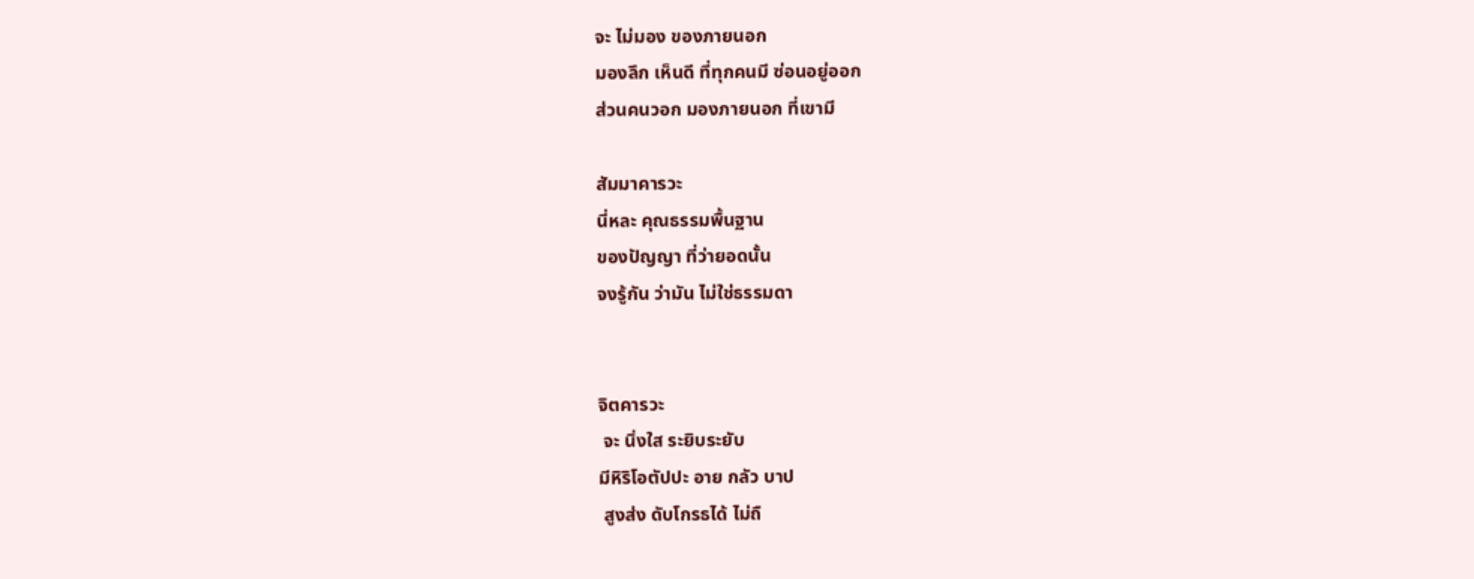จะ ไม่มอง ของภายนอก
มองลึก เห็นดี ที่ทุกคนมี ซ่อนอยู่ออก
ส่วนคนวอก มองภายนอก ที่เขามี

สัมมาคารวะ
นี่หละ คุณธรรมพื้นฐาน
ของปัญญา ที่ว่ายอดนั้น
จงรู้กัน ว่ามัน ไม่ใช่ธรรมดา


จิตคารวะ
 จะ นิ่งใส ระยิบระยับ
มีหิริโอตัปปะ อาย กลัว บาป
 สูงส่ง ดับโกรธได้ ไม่ถื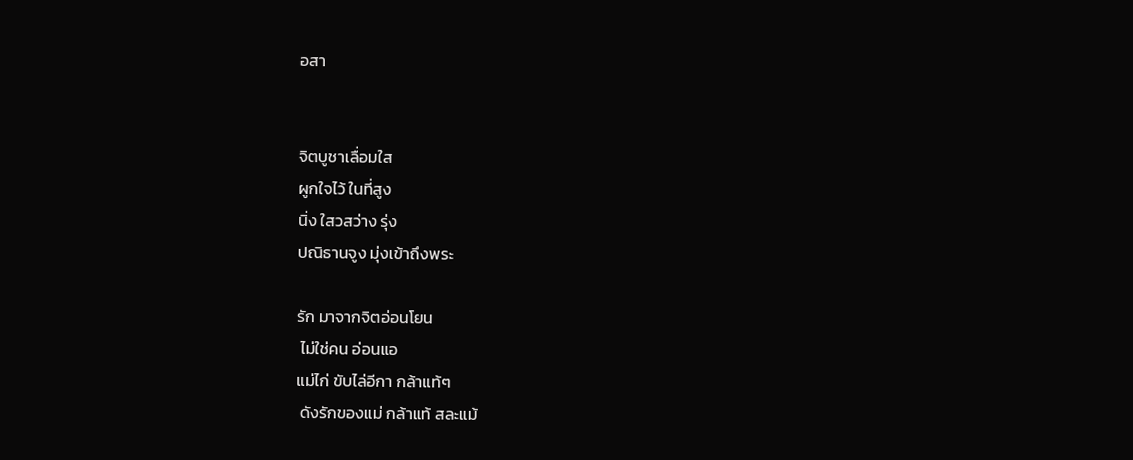อสา


จิตบูชาเลื่อมใส
ผูกใจไว้ ในที่สูง
นิ่ง ใสวสว่าง รุ่ง
ปณิธานจูง มุ่งเข้าถึงพระ

รัก มาจากจิตอ่อนโยน
 ไม่ใช่คน อ่อนแอ
แม่ไก่ ขับไล่อีกา กล้าแท้ๆ
 ดังรักของแม่ กล้าแท้ สละแม้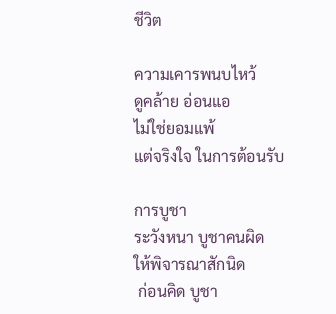ชีวิต

ความเคารพนบไหว้
ดูคล้าย อ่อนแอ
ไม่ใช่ยอมแพ้
แต่จริงใจ ในการต้อนรับ

การบูชา
ระวังหนา บูชาคนผิด
ให้พิจารณาสักนิด
 ก่อนคิด บูชา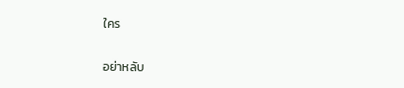ใคร

อย่าหลับ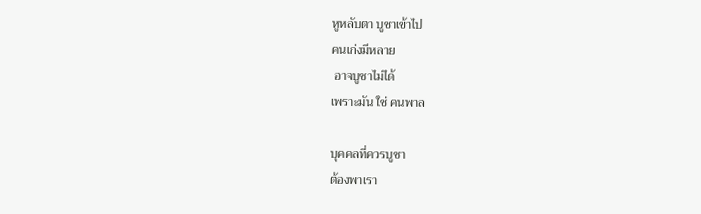หูหลับตา บูชาเข้าไป
คนเก่งมีหลาย
 อาจบูชาไม่ได้
เพราะมัน ใช่ คนพาล

บุคคลที่ควรบูชา
ต้องพาเรา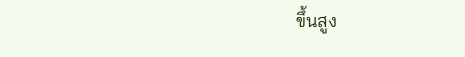ขึ้นสูง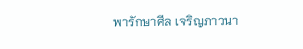พารักษาศีล เจริญภาวนา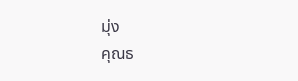มุ่ง
คุณธ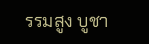รรมสูง บูชา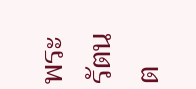พระรัตนต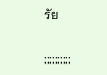รัย

;;;;;;;;;;